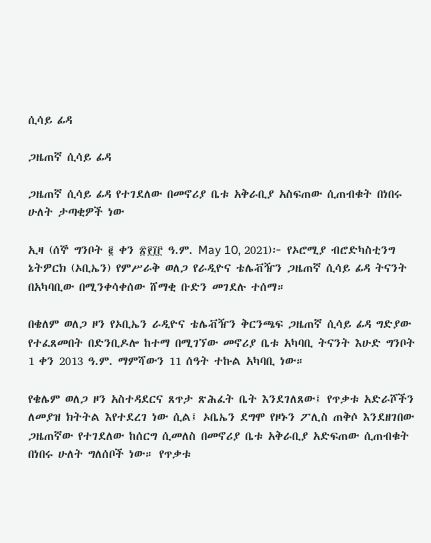ሲሳይ ፊዳ

ጋዜጠኛ ሲሳይ ፊዳ

ጋዜጠኛ ሲሳይ ፊዳ የተገደለው በመኖሪያ ቤቱ አቅራቢያ አስፍጠው ሲጠብቁት በነበሩ ሁለት ታጣቂዎች ነው

ኢዛ (ሰኞ ግንቦት ፪ ቀን ፳፻፲፫ ዓ.ም. May 10, 2021)፦ የኦሮሚያ ብሮድካስቲንግ ኔትዎርክ (ኦቢኤን) የምሥራቅ ወለጋ የራዲዮና ቴሌቭዥን ጋዜጠኛ ሲሳይ ፊዳ ትናንት በአካባቢው በሚንቀሳቀሰው ሸማቂ ቡድን መገደሉ ተሰማ።

በቄለም ወለጋ ዞን የኦቢኤን ራዲዮና ቴሌቭዥን ቅርንጫፍ ጋዜጠኛ ሲሳይ ፊዳ ግድያው የተፈጸመበት በድንቢዶሎ ከተማ በሚገኘው መኖሪያ ቤቱ አካባቢ ትናንት እሁድ ግንቦት 1 ቀን 2013 ዓ.ም. ማምሻውን 11 ሰዓት ተኩል አካባቢ ነው።

የቄሌም ወለጋ ዞን አስተዳደርና ጸጥታ ጽሕፈት ቤት እንደገለጸው፤ የጥቃቱ አድራሾችን ለመያዝ ክትትል እየተደረገ ነው ሲል፤ ኦቤኤን ደግሞ የዞኑን ፖሊስ ጠቅሶ እንደዘገበው ጋዜጠኛው የተገደለው ከሰርግ ሲመለስ በመኖሪያ ቤቱ አቅራቢያ አድፍጠው ሲጠብቁት በነበሩ ሁለት ግለሰቦች ነው። የጥቃቱ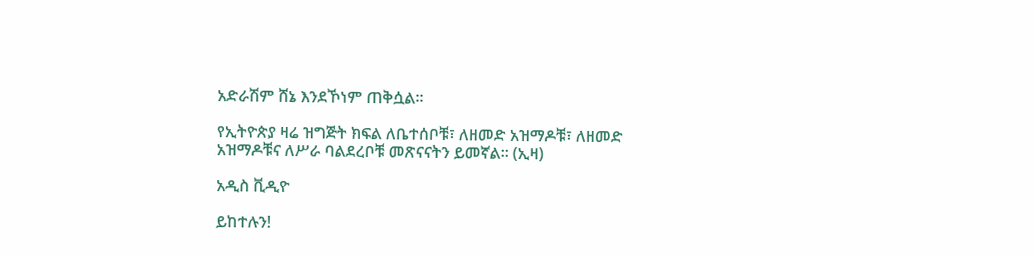አድራሽም ሸኔ እንደኾነም ጠቅሷል።

የኢትዮጵያ ዛሬ ዝግጅት ክፍል ለቤተሰቦቹ፣ ለዘመድ አዝማዶቹ፣ ለዘመድ አዝማዶቹና ለሥራ ባልደረቦቹ መጽናናትን ይመኛል። (ኢዛ)

አዲስ ቪዲዮ

ይከተሉን!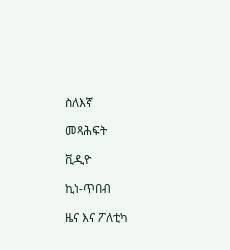ስለእኛ

መጻሕፍት

ቪዲዮ

ኪነ-ጥበብ

ዜና እና ፖለቲካ